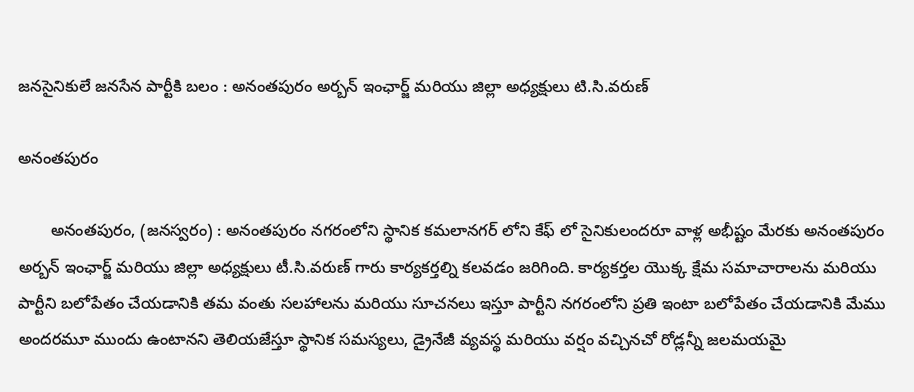జనసైనికులే జనసేన పార్టీకి బలం : అనంతపురం అర్బన్ ఇంఛార్జ్ మరియు జిల్లా అధ్యక్షులు టి.సి.వరుణ్

అనంతపురం

       అనంతపురం, (జనస్వరం) : అనంతపురం నగరంలోని స్థానిక కమలానగర్ లోని కేఫ్ లో సైనికులందరూ వాళ్ల అభీష్టం మేరకు అనంతపురం అర్బన్ ఇంఛార్జ్ మరియు జిల్లా అధ్యక్షులు టీ.సి.వరుణ్ గారు కార్యకర్తల్ని కలవడం జరిగింది. కార్యకర్తల యొక్క క్షేమ సమాచారాలను మరియు పార్టీని బలోపేతం చేయడానికి తమ వంతు సలహాలను మరియు సూచనలు ఇస్తూ పార్టీని నగరంలోని ప్రతి ఇంటా బలోపేతం చేయడానికి మేము అందరమూ ముందు ఉంటానని తెలియజేస్తూ స్థానిక సమస్యలు, డ్రైనేజీ వ్యవస్థ మరియు వర్షం వచ్చినచో రోడ్లన్నీ జలమయమై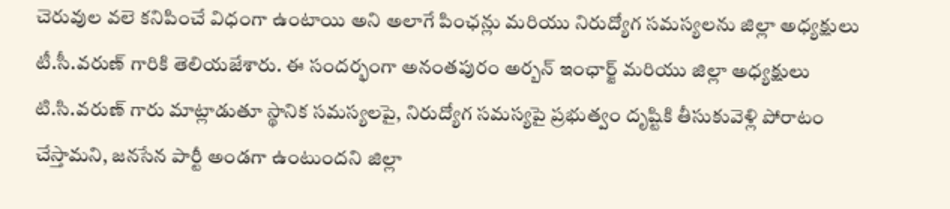చెరువుల వలె కనిపించే విధంగా ఉంటాయి అని అలాగే పింఛన్లు మరియు నిరుద్యోగ సమస్యలను జిల్లా అధ్యక్షులు టీ.సీ.వరుణ్ గారికి తెలియజేశారు. ఈ సందర్భంగా అనంతపురం అర్బన్ ఇంఛార్జ్ మరియు జిల్లా అధ్యక్షులు టి.సి.వరుణ్ గారు మాట్లాడుతూ స్థానిక సమస్యలపై, నిరుద్యోగ సమస్యపై ప్రభుత్వం దృష్టికి తీసుకువెళ్లి పోరాటం చేస్తామని, జనసేన పార్టీ అండగా ఉంటుందని జిల్లా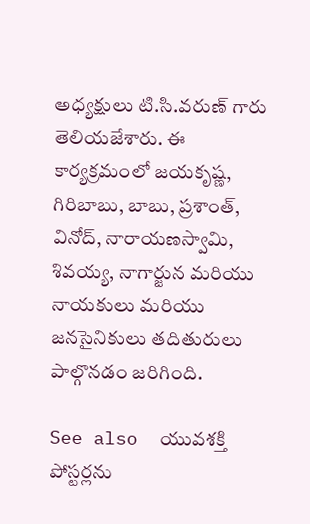అధ్యక్షులు టి.సి.వరుణ్ గారు తెలియజేశారు. ఈ కార్యక్రమంలో జయకృష్ణ, గిరిబాబు, బాబు, ప్రశాంత్, వినోద్, నారాయణస్వామి, శివయ్య, నాగార్జున మరియు నాయకులు మరియు జనసైనికులు తదితురులు పాల్గొనడం జరిగింది.

See also  యువశక్తి పోస్టర్లను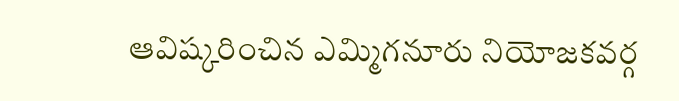ఆవిష్కరించిన ఎమ్మిగనూరు నియోజకవర్గ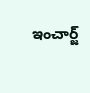ఇంచార్జ్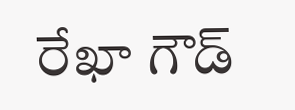రేఖా గౌడ్